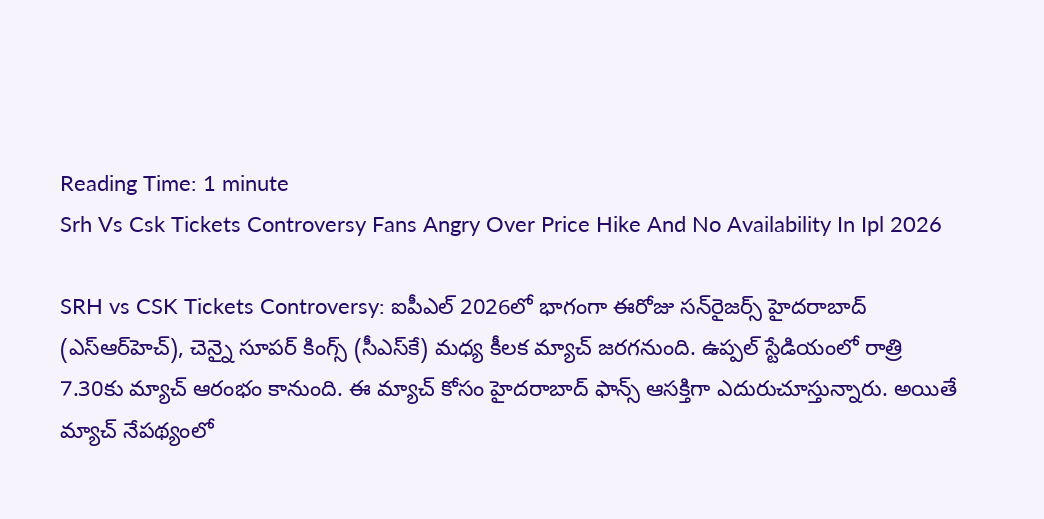Reading Time: 1 minute
Srh Vs Csk Tickets Controversy Fans Angry Over Price Hike And No Availability In Ipl 2026

SRH vs CSK Tickets Controversy: ఐపీఎల్ 2026లో భాగంగా ఈరోజు సన్‌రైజర్స్ హైదరాబాద్ (ఎస్‌ఆర్‌హెచ్), చెన్నై సూపర్ కింగ్స్‌ (సీఎస్‌కే) మధ్య కీలక మ్యాచ్ జరగనుంది. ఉప్పల్‌ స్టేడియంలో రాత్రి 7.30కు మ్యాచ్ ఆరంభం కానుంది. ఈ మ్యాచ్ కోసం హైదరాబాద్ ఫాన్స్ ఆసక్తిగా ఎదురుచూస్తున్నారు. అయితే మ్యాచ్‌ నేపథ్యంలో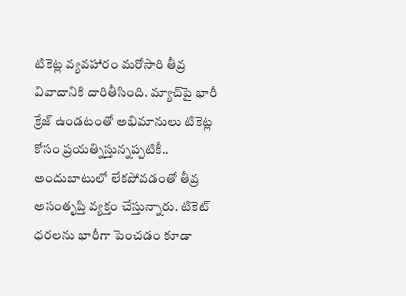టికెట్ల వ్యవహారం మరోసారి తీవ్ర వివాదానికి దారితీసింది. మ్యాచ్‌పై భారీ క్రేజ్ ఉండటంతో అభిమానులు టికెట్ల కోసం ప్రయత్నిస్తున్నప్పటికీ.. అందుబాటులో లేకపోవడంతో తీవ్ర అసంతృప్తి వ్యక్తం చేస్తున్నారు. టికెట్ ధరలను భారీగా పెంచడం కూడా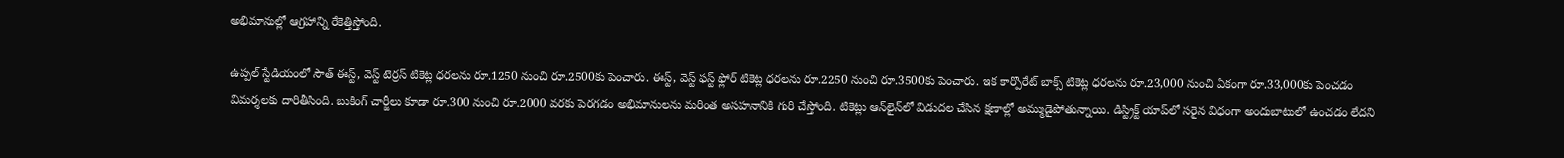అభిమానుల్లో ఆగ్రహాన్ని రేకెత్తిస్తోంది.

ఉప్పల్‌ స్టేడియంలో సౌత్ ఈస్ట్, వెస్ట్ టెర్రస్ టికెట్ల ధరలను రూ.1250 నుంచి రూ.2500కు పెంచారు. ఈస్ట్, వెస్ట్ ఫస్ట్ ఫ్లోర్ టికెట్ల ధరలను రూ.2250 నుంచి రూ.3500కు పెంచారు. ఇక కార్పొరేట్ బాక్స్ టికెట్ల ధరలను రూ.23,000 నుంచి ఏకంగా రూ.33,000కు పెంచడం విమర్శలకు దారితీసింది. బుకింగ్ చార్జీలు కూడా రూ.300 నుంచి రూ.2000 వరకు పెరగడం అభిమానులను మరింత అసహనానికి గురి చేస్తోంది. టికెట్లు ఆన్‌లైన్‌లో విడుదల చేసిన క్షణాల్లో అమ్ముడైపోతున్నాయి. డిస్ట్రిక్ట్‌ యాప్‌లో సరైన విధంగా అందుబాటులో ఉంచడం లేదని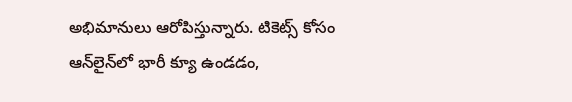అభిమానులు ఆరోపిస్తున్నారు. టికెట్స్ కోసం ఆన్‌లైన్‌లో భారీ క్యూ ఉండడం,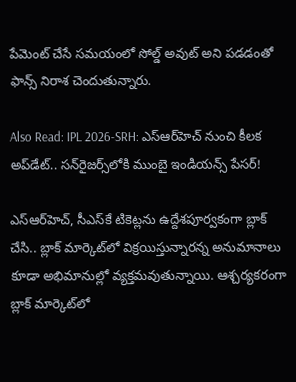పేమెంట్ చేసే సమయంలో సోల్డ్ అవుట్ అని పడడంతో ఫాన్స్ నిరాశ చెందుతున్నారు.

Also Read: IPL 2026-SRH: ఎస్‌ఆర్‌హెచ్ నుంచి కీలక అప్‌డేట్‌.. సన్‌రైజర్స్‌లోకి ముంబై ఇండియన్స్ పేసర్!

ఎస్‌ఆర్‌హెచ్, సీఎస్‌కే టికెట్లను ఉద్దేశపూర్వకంగా బ్లాక్ చేసి.. బ్లాక్ మార్కెట్‌లో విక్రయిస్తున్నారన్న అనుమానాలు కూడా అభిమానుల్లో వ్యక్తమవుతున్నాయి. ఆశ్చర్యకరంగా బ్లాక్ మార్కెట్‌లో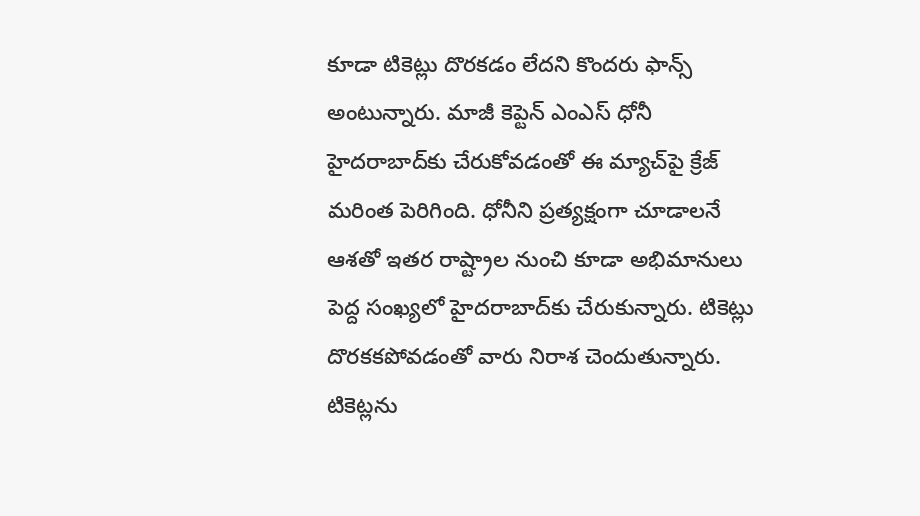కూడా టికెట్లు దొరకడం లేదని కొందరు ఫాన్స్ అంటున్నారు. మాజీ కెప్టెన్ ఎంఎస్ ధోనీ హైదరాబాద్‌కు చేరుకోవడంతో ఈ మ్యాచ్‌పై క్రేజ్ మరింత పెరిగింది. ధోనీని ప్రత్యక్షంగా చూడాలనే ఆశతో ఇతర రాష్ట్రాల నుంచి కూడా అభిమానులు పెద్ద సంఖ్యలో హైదరాబాద్‌కు చేరుకున్నారు. టికెట్లు దొరకకపోవడంతో వారు నిరాశ చెందుతున్నారు. టికెట్లను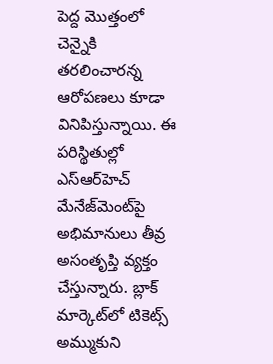పెద్ద మొత్తంలో చెన్నైకి తరలించారన్న ఆరోపణలు కూడా వినిపిస్తున్నాయి. ఈ పరిస్థితుల్లో ఎస్‌ఆర్‌హెచ్ మేనేజ్‌మెంట్‌పై అభిమానులు తీవ్ర అసంతృప్తి వ్యక్తం చేస్తున్నారు. బ్లాక్ మార్కెట్‌లో టికెట్స్ అమ్ముకుని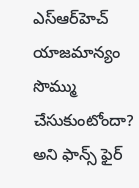ఎస్‌ఆర్‌హెచ్‌ యాజమాన్యం సొమ్ము చేసుకుంటోందా? అని ఫాన్స్ ఫైర్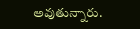అవుతున్నారు.